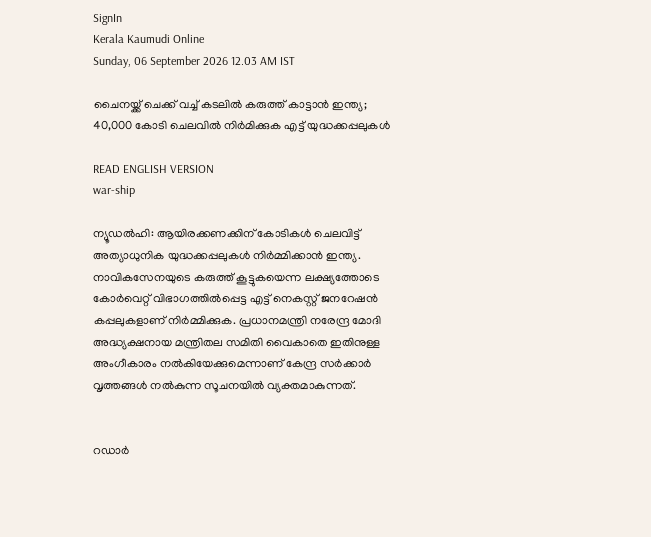SignIn
Kerala Kaumudi Online
Sunday, 06 September 2026 12.03 AM IST

ചൈനയ്ക്ക് ചെക്ക് വച്ച് കടലില്‍ കരുത്ത് കാട്ടാന്‍ ഇന്ത്യ; 40,000 കോടി ചെലവില്‍ നിര്‍മിക്കുക എട്ട് യുദ്ധക്കപ്പലുകള്‍

READ ENGLISH VERSION
war-ship

ന്യൂഡല്‍ഹി: ആയിരക്കണക്കിന് കോടികള്‍ ചെലവിട്ട് അത്യാധുനിക യുദ്ധക്കപ്പലുകള്‍ നിര്‍മ്മിക്കാന്‍ ഇന്ത്യ. നാവികസേനയുടെ കരുത്ത് കൂട്ടുകയെന്ന ലക്ഷ്യത്തോടെ കോര്‍വെറ്റ് വിഭാഗത്തില്‍പ്പെട്ട എട്ട് നെകസ്റ്റ് ജനറേഷന്‍ കപ്പലുകളാണ് നിര്‍മ്മിക്കുക. പ്രധാനമന്ത്രി നരേന്ദ്ര മോദി അദ്ധ്യക്ഷനായ മന്ത്രിതല സമിതി വൈകാതെ ഇതിനുള്ള അംഗീകാരം നല്‍കിയേക്കുമെന്നാണ് കേന്ദ്ര സര്‍ക്കാര്‍ വൃത്തങ്ങള്‍ നല്‍കുന്ന സൂചനയില്‍ വ്യക്തമാകുന്നത്.


റഡാര്‍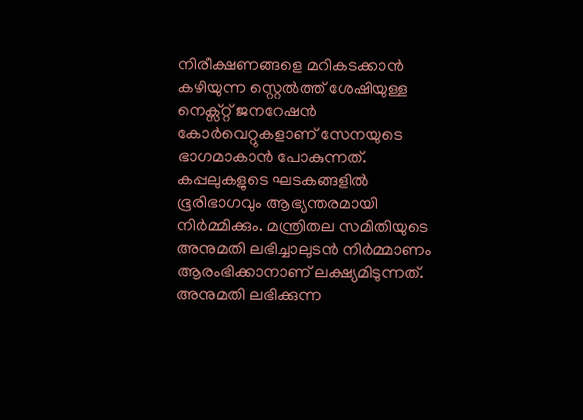നിരീക്ഷണങ്ങളെ മറികടക്കാന്‍ കഴിയുന്ന സ്റ്റെല്‍ത്ത് ശേഷിയുള്ള നെക്സ്റ്റ് ജനറേഷന്‍ കോര്‍വെറ്റുകളാണ് സേനയുടെ ഭാഗമാകാന്‍ പോകുന്നത്. കപ്പലുകളുടെ ഘടകങ്ങളില്‍ ഭൂരിഭാഗവും ആഭ്യന്തരമായി നിര്‍മ്മിക്കും. മന്ത്രിതല സമിതിയുടെ അനുമതി ലഭിച്ചാലുടന്‍ നിര്‍മ്മാണം ആരംഭിക്കാനാണ് ലക്ഷ്യമിടുന്നത്. അനുമതി ലഭിക്കുന്ന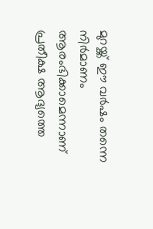മുറയ്ക്ക് ഈ വര്‍ഷം തന്നെ നിര്‍മാണം ആരംഭിക്കാമെന്നാണ് പ്രതീക്ഷ ആദ്യത്തെ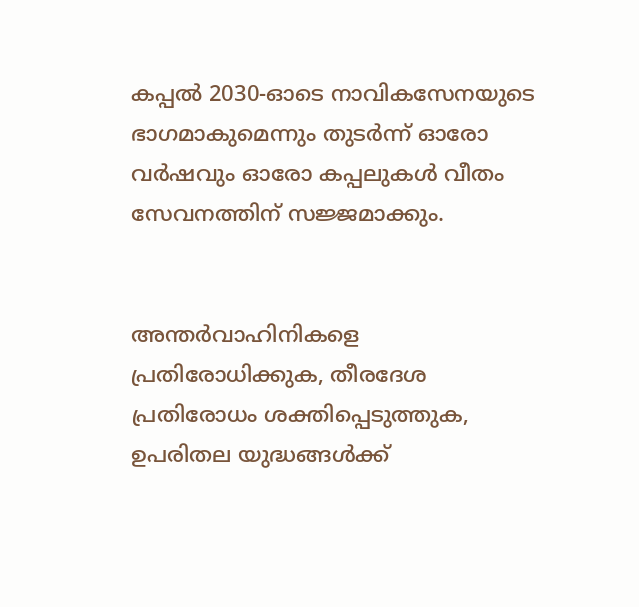കപ്പല്‍ 2030-ഓടെ നാവികസേനയുടെ ഭാഗമാകുമെന്നും തുടര്‍ന്ന് ഓരോ വര്‍ഷവും ഓരോ കപ്പലുകള്‍ വീതം സേവനത്തിന് സജ്ജമാക്കും.


അന്തര്‍വാഹിനികളെ പ്രതിരോധിക്കുക, തീരദേശ പ്രതിരോധം ശക്തിപ്പെടുത്തുക, ഉപരിതല യുദ്ധങ്ങള്‍ക്ക്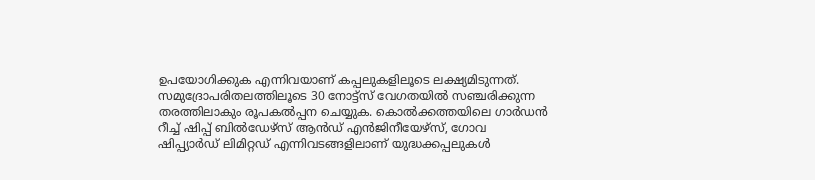ഉപയോഗിക്കുക എന്നിവയാണ് കപ്പലുകളിലൂടെ ലക്ഷ്യമിടുന്നത്. സമുദ്രോപരിതലത്തിലൂടെ 30 നോട്ട്സ് വേഗതയില്‍ സഞ്ചരിക്കുന്ന തരത്തിലാകും രൂപകല്‍പ്പന ചെയ്യുക. കൊല്‍ക്കത്തയിലെ ഗാര്‍ഡന്‍ റീച്ച് ഷിപ്പ് ബില്‍ഡേഴ്‌സ് ആന്‍ഡ് എന്‍ജിനീയേഴ്‌സ്, ഗോവ ഷിപ്പ്യാര്‍ഡ് ലിമിറ്റഡ് എന്നിവടങ്ങളിലാണ് യുദ്ധക്കപ്പലുകള്‍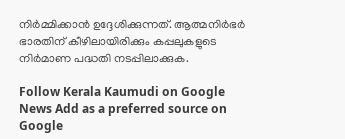നിര്‍മ്മിക്കാന്‍ ഉദ്ദേശിക്കുന്നത്. ആത്മനിര്‍ഭര്‍ ഭാരതിന് കീഴിലായിരിക്കും കപ്പലുകളുടെ നിര്‍മാണ പദ്ധതി നടപ്പിലാക്കുക.

Follow Kerala Kaumudi on Google News Add as a preferred source on Google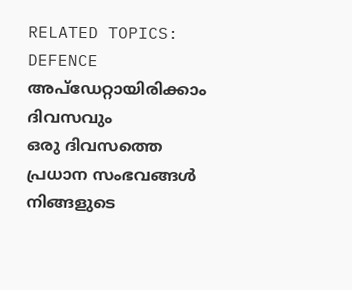RELATED TOPICS: DEFENCE
അപ്ഡേറ്റായിരിക്കാം ദിവസവും
ഒരു ദിവസത്തെ പ്രധാന സംഭവങ്ങൾ നിങ്ങളുടെ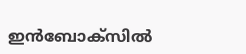ഇൻബോക്സിൽ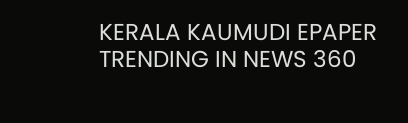KERALA KAUMUDI EPAPER
TRENDING IN NEWS 360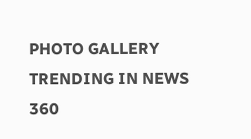PHOTO GALLERY
TRENDING IN NEWS 360